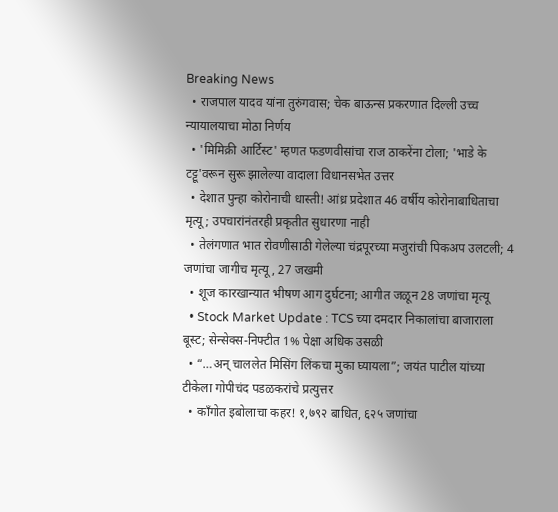Breaking News
  • राजपाल यादव यांना तुरुंगवास; चेक बाऊन्स प्रकरणात दिल्ली उच्च न्यायालयाचा मोठा निर्णय
  • 'मिमिक्री आर्टिस्ट' म्हणत फडणवीसांचा राज ठाकरेंना टोला; 'भाडे के टट्टू'वरून सुरू झालेल्या वादाला विधानसभेत उत्तर
  • देशात पुन्हा कोरोनाची धास्ती! आंध्र प्रदेशात 46 वर्षीय कोरोनाबाधिताचा मृत्यू; उपचारांनंतरही प्रकृतीत सुधारणा नाही
  • तेलंगणात भात रोवणीसाठी गेलेल्या चंद्रपूरच्या मजुरांची पिकअप उलटली; 4 जणांचा जागीच मृत्यू , 27 जखमी
  • शूज कारखान्यात भीषण आग दुर्घटना; आगीत जळून 28 जणांचा मृत्यू
  • Stock Market Update : TCS च्या दमदार निकालांचा बाजाराला बूस्ट; सेन्सेक्स-निफ्टीत 1% पेक्षा अधिक उसळी
  • “…अन् चाललेत मिसिंग लिंकचा मुका घ्यायला”; जयंत पाटील यांच्या टीकेला गोपीचंद पडळकरांचे प्रत्युत्तर
  • काँगोत इबोलाचा कहर! १,७९२ बाधित, ६२५ जणांचा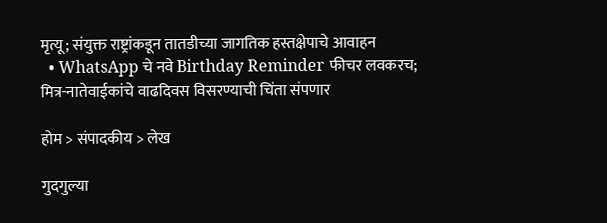मृत्यू; संयुक्त राष्ट्रांकडून तातडीच्या जागतिक हस्तक्षेपाचे आवाहन
  • WhatsApp चे नवे Birthday Reminder फीचर लवकरच; मित्र-नातेवाईकांचे वाढदिवस विसरण्याची चिंता संपणार

होम > संपादकीय > लेख

गुदगुल्या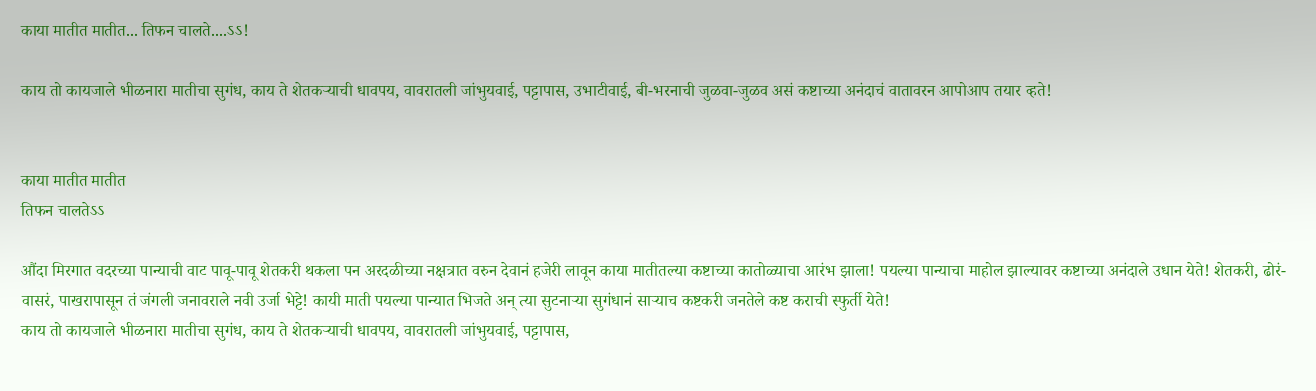काया मातीत मातीत... तिफन चालते....ऽऽ!

काय तो कायजाले भीळनारा मातीचा सुगंध, काय ते शेतकऱ्याची धावपय, वावरातली जांभुयवाई, पट्टापास, उभाटीवाई, बी-भरनाची जुळवा-जुळव असं कष्टाच्या अनंदाचं वातावरन आपोआप तयार व्हते!


काया मातीत मातीत
तिफन चालतेऽऽ

औंदा मिरगात वदरच्या पान्याची वाट पावू-पावू शेतकरी थकला पन अरदळीच्या नक्षत्रात वरुन देवानं हजेरी लावून काया मातीतल्या कष्टाच्या कातोळ्याचा आरंभ झाला! पयल्या पान्याचा माहोल झाल्यावर कष्टाच्या अनंदाले उधान येते! शेतकरी, ढोरं-वासरं, पाखरापासून तं जंगली जनावराले नवी उर्जा भेट्टे! कायी माती पयल्या पान्यात भिजते अन् त्या सुटनाऱ्या सुगंधानं साऱ्याच कष्टकरी जनतेले कष्ट कराची स्फुर्ती येते!
काय तो कायजाले भीळनारा मातीचा सुगंध, काय ते शेतकऱ्याची धावपय, वावरातली जांभुयवाई, पट्टापास,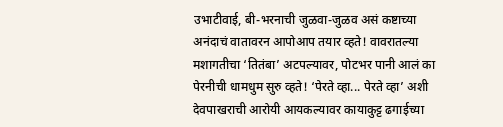उभाटीवाई, बी-भरनाची जुळवा-जुळव असं कष्टाच्या अनंदाचं वातावरन आपोआप तयार व्हते! वावरातल्या मशागतीचा ‘तितंबा’ अटपल्यावर, पोटभर पानी आलं का पेरनीची धामधुम सुरु व्हते! ‘पेरते व्हा... पेरते व्हा’ अशी देवपाखराची आरोयी आयकल्यावर कायाकुट्ट ढगाईच्या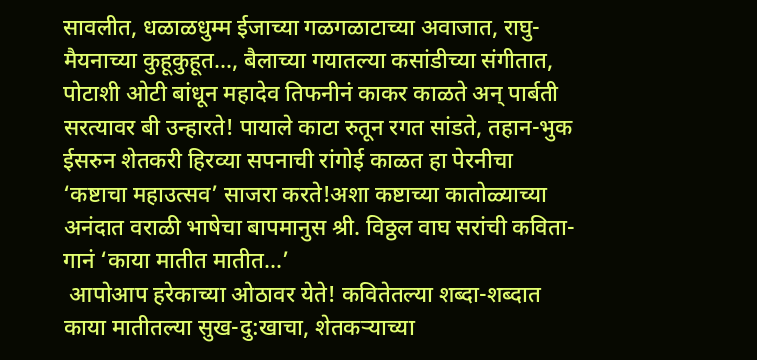सावलीत, धळाळधुम्म ईजाच्या गळगळाटाच्या अवाजात, राघु-मैयनाच्या कुहूकुहूत..., बैलाच्या गयातल्या कसांडीच्या संगीतात, पोटाशी ओटी बांधून महादेव तिफनीनं काकर काळते अन् पार्बती सरत्यावर बी उन्हारते! पायाले काटा रुतून रगत सांडते, तहान-भुक ईसरुन शेतकरी हिरव्या सपनाची रांगोई काळत हा पेरनीचा ‘कष्टाचा महाउत्सव’ साजरा करते!अशा कष्टाच्या कातोळ्याच्या अनंदात वराळी भाषेचा बापमानुस श्री. विठ्ठल वाघ सरांची कविता-गानं ‘काया मातीत मातीत...’
 आपोआप हरेकाच्या ओठावर येते! कवितेतल्या शब्दा-शब्दात काया मातीतल्या सुख-दु:खाचा, शेतकऱ्याच्या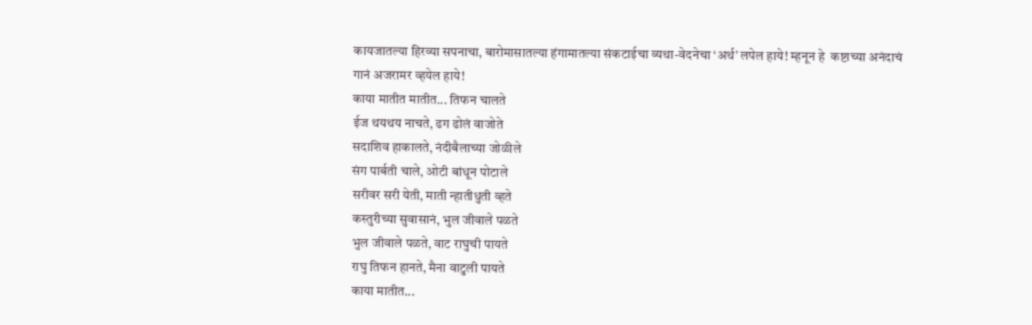कायजातल्या हिरव्या सपनाचा, बारोमासातल्या हंगामातल्या संकटाईचा व्यथा-वेदनेचा ‘अर्थ’ लपेल हाये! म्हनून हे  कष्टाच्या अनंदाचं गानं अजरामर व्हयेल हाये!
काया मातीत मातीत... तिफन चालते
ईज थयथय नाचते, ढग ढोलं वाजोते
सदाशिव हाकालते, नंदीबैलाच्या जोळीले
संग पार्बती चाले, ओटी बांधून पोटाले
सरीवर सरी येती, माती न्हातीधुती व्हते
कस्तुरीच्या सुवासानं, भुल जीवाले पळते
भुल जीवाले पळते, वाट राघुची पायते
राघु तिफन हानते, मैना वाटुली पायते
काया मातीत...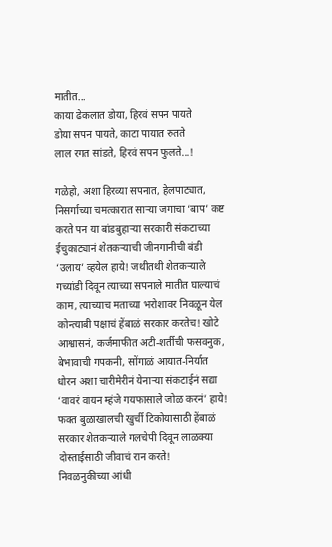मातीत...
काया ढेकलात डोया, हिरवं सपन पायते
डोया सपन पायते, काटा पायात रुतते
लाल रगत सांडते, हिरवं सपन फुलते...!

गळेहो, अशा हिरव्या सपनात, हेलपाट्यात, निसर्गाच्या चमत्कारात साऱ्या जगाचा ‘बाप’ कष्ट करते पन या बांडबुहाऱ्या सरकारी संकटाच्या ईचुकाट्यानं शेतकऱ्याची जीनगानीची बंडी ‘उलाय’ व्हयेल हाये! जथीतथी शेतकऱ्याले गच्यांडी दिवून त्याच्या सपनाले मातीत घाल्याचं काम, त्याच्याच मताच्या भरोशावर निवळून येल कोन्त्याबी पक्षाचं हेंबाळं सरकार करतेच! खोटे आश्वासनं, कर्जमाफीत अटी-शर्तीची फसवनुक, बेभावाची गपकनी, सोंगाळं आयात-निर्यात धोरन अशा चारीमेरीनं येनाऱ्या संकटाईनं सद्या ‘वावरं वायन म्हंजे गयफासाले जोळ करनं’ हाये! फक्त बुळाखालची खुर्ची टिकोयासाठी हेंबाळं सरकार शेतकऱ्याले गलचेपी दिवून लाळक्या दोस्ताईसाठी जीवाचं रान करते!
निवळनुकीच्या आंधी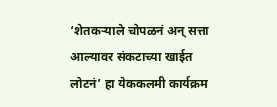‘शेतकऱ्याले चोपळनं अन् सत्ता आल्यावर संकटाच्या खाईत लोटनं’ हा येककलमी कार्यक्रम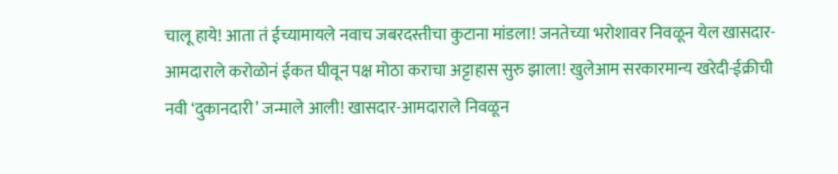चालू हाये! आता तं ईच्यामायले नवाच जबरदस्तीचा कुटाना मांडला! जनतेच्या भरोशावर निवळून येल खासदार-आमदाराले करोळोनं ईकत घीवून पक्ष मोठा कराचा अट्टाहास सुरु झाला! खुलेआम सरकारमान्य खरेदी-ईक्रीची नवी ‘दुकानदारी’ जन्माले आली! खासदार-आमदाराले निवळून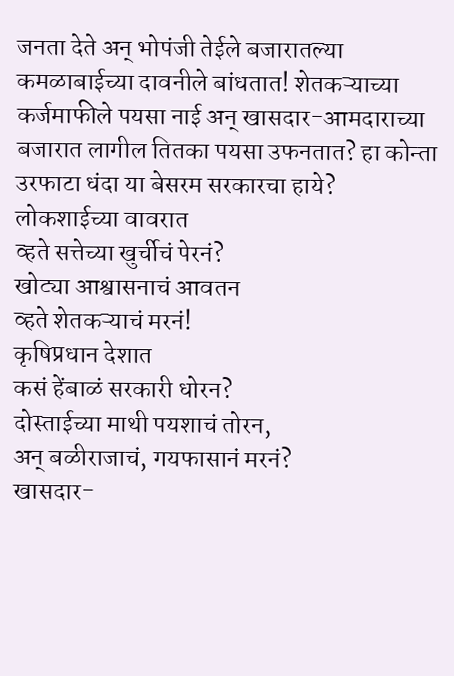जनता देते अन् भोपंजी तेईले बजारातल्या कमळाबाईच्या दावनीले बांधतात! शेतकऱ्याच्या कर्जमाफीले पयसा नाई अन् खासदार-आमदाराच्या बजारात लागील तितका पयसा उफनतात? हा कोन्ता उरफाटा धंदा या बेसरम सरकारचा हाये?
लोकशाईच्या वावरात
व्हते सत्तेच्या खुर्चीचं पेरनं?
खोट्या आश्वासनाचं आवतन
व्हते शेतकऱ्याचं मरनं!
कृषिप्रधान देशात
कसं हेंबाळं सरकारी धोरन?
दोस्ताईच्या माथी पयशाचं तोरन,
अन् बळीराजाचं, गयफासानं मरनं?
खासदार-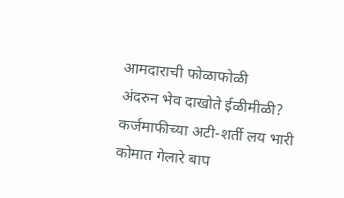आमदाराची फोळाफोळी
अंदरुन भेव दाखोते ईळीमीळी?
कर्जमाफीच्या अटी-शर्ती लय भारी
कोमात गेलारे बाप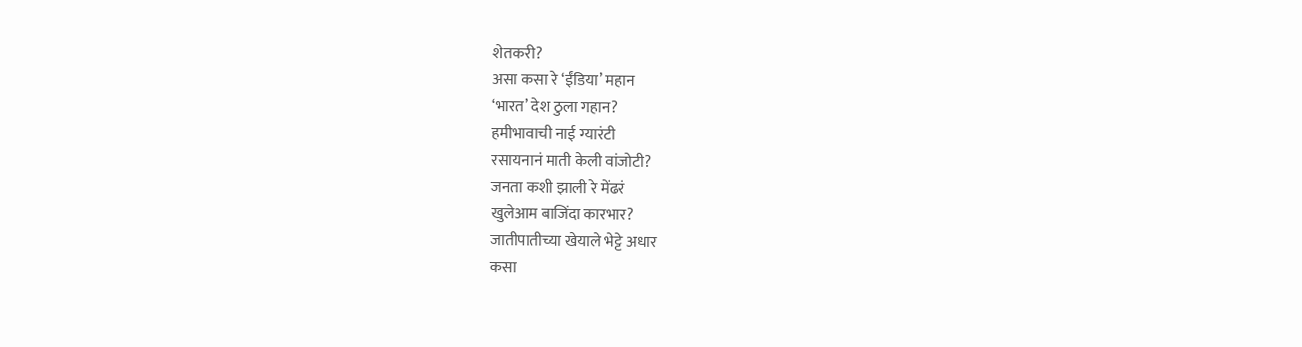शेतकरी?
असा कसा रे ‘ईंडिया’ महान
‘भारत’ देश ठुला गहान?
हमीभावाची नाई ग्यारंटी
रसायनानं माती केली वांजोटी?
जनता कशी झाली रे मेंढरं
खुलेआम बाजिंदा कारभार?
जातीपातीच्या खेयाले भेट्टे अधार
कसा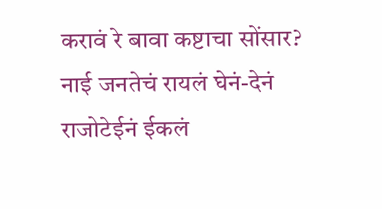करावं रे बावा कष्टाचा सोंसार?
नाई जनतेचं रायलं घेनं-देनं
राजोटेईनं ईकलं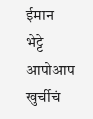ईमान
भेट्टे आपोआप खुर्चीचं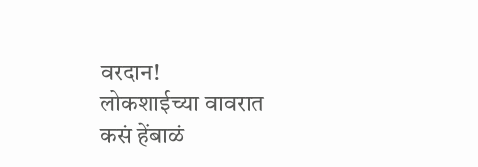वरदान!
लोकशाईच्या वावरात
कसं हेंबाळं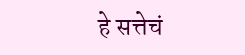हे सत्तेचं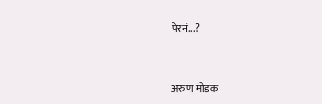पेरनं...?



अरुण मोडक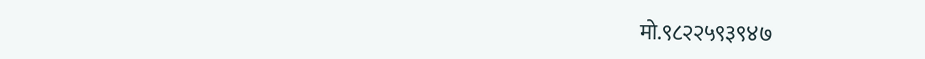मो.९८२२५९३९४७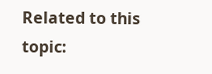Related to this topic: